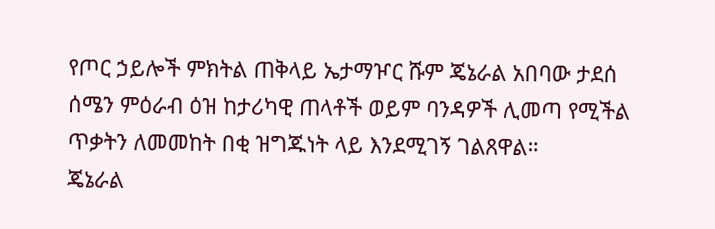የጦር ኃይሎች ምክትል ጠቅላይ ኤታማዦር ሹም ጄኔራል አበባው ታደሰ ሰሜን ምዕራብ ዕዝ ከታሪካዊ ጠላቶች ወይም ባንዳዎች ሊመጣ የሚችል ጥቃትን ለመመከት በቂ ዝግጁነት ላይ እንደሚገኝ ገልጸዋል።
ጄኔራል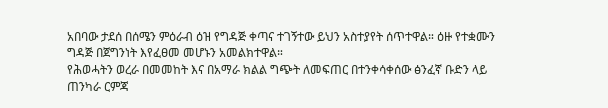አበባው ታደሰ በሰሜን ምዕራብ ዕዝ የግዳጅ ቀጣና ተገኝተው ይህን አስተያየት ሰጥተዋል። ዕዙ የተቋሙን ግዳጅ በጀግንነት እየፈፀመ መሆኑን አመልክተዋል።
የሕወሓትን ወረራ በመመከት እና በአማራ ክልል ግጭት ለመፍጠር በተንቀሳቀሰው ፅንፈኛ ቡድን ላይ ጠንካራ ርምጃ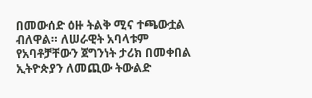በመውሰድ ዕዙ ትልቅ ሚና ተጫውቷል ብለዋል። ለሠራዊት አባላቱም የአባቶቻቸውን ጀግንነት ታሪክ በመቀበል ኢትዮጵያን ለመጪው ትውልድ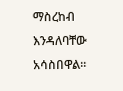ማስረከብ እንዳለባቸው አሳስበዋል።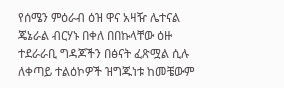የሰሜን ምዕራብ ዕዝ ዋና አዛዥ ሌተናል ጄኔራል ብርሃኑ በቀለ በበኩላቸው ዕዙ ተደራራቢ ግዳጆችን በፅናት ፈጽሟል ሲሉ ለቀጣይ ተልዕኮዎች ዝግጁነቱ ከመቼውም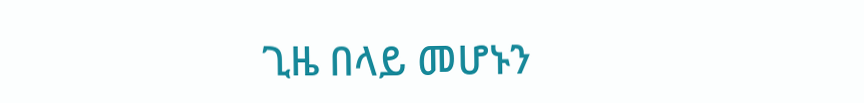ጊዜ በላይ መሆኑን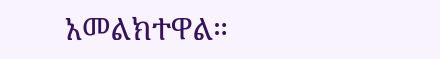አመልክተዋል።